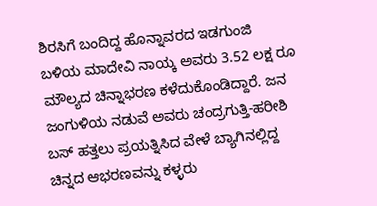ಶಿರಸಿಗೆ ಬಂದಿದ್ದ ಹೊನ್ನಾವರದ ಇಡಗುಂಜಿ ಬಳಿಯ ಮಾದೇವಿ ನಾಯ್ಕ ಅವರು 3.52 ಲಕ್ಷ ರೂ ಮೌಲ್ಯದ ಚಿನ್ನಾಭರಣ ಕಳೆದುಕೊಂಡಿದ್ದಾರೆ. ಜನ ಜಂಗುಳಿಯ ನಡುವೆ ಅವರು ಚಂದ್ರಗುತ್ತಿ-ಹರೀಶಿ ಬಸ್ ಹತ್ತಲು ಪ್ರಯತ್ನಿಸಿದ ವೇಳೆ ಬ್ಯಾಗಿನಲ್ಲಿದ್ದ ಚಿನ್ನದ ಆಭರಣವನ್ನು ಕಳ್ಳರು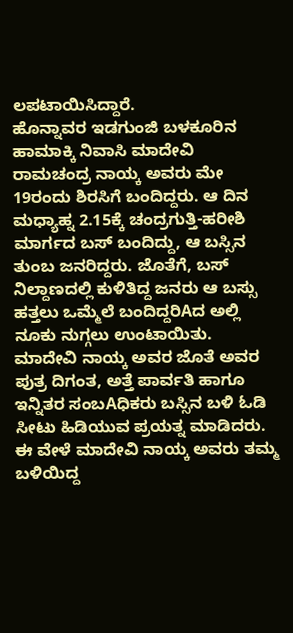ಲಪಟಾಯಿಸಿದ್ದಾರೆ.
ಹೊನ್ನಾವರ ಇಡಗುಂಜಿ ಬಳಕೂರಿನ ಹಾಮಾಕ್ಕಿ ನಿವಾಸಿ ಮಾದೇವಿ ರಾಮಚಂದ್ರ ನಾಯ್ಕ ಅವರು ಮೇ 19ರಂದು ಶಿರಸಿಗೆ ಬಂದಿದ್ದರು. ಆ ದಿನ ಮಧ್ಯಾಹ್ನ 2.15ಕ್ಕೆ ಚಂದ್ರಗುತ್ತಿ-ಹರೀಶಿ ಮಾರ್ಗದ ಬಸ್ ಬಂದಿದ್ದು, ಆ ಬಸ್ಸಿನ ತುಂಬ ಜನರಿದ್ದರು. ಜೊತೆಗೆ, ಬಸ್ ನಿಲ್ದಾಣದಲ್ಲಿ ಕುಳಿತಿದ್ದ ಜನರು ಆ ಬಸ್ಸು ಹತ್ತಲು ಒಮ್ಮೆಲೆ ಬಂದಿದ್ದರಿAದ ಅಲ್ಲಿ ನೂಕು ನುಗ್ಗಲು ಉಂಟಾಯಿತು. ಮಾದೇವಿ ನಾಯ್ಕ ಅವರ ಜೊತೆ ಅವರ ಪುತ್ರ ದಿಗಂತ, ಅತ್ತೆ ಪಾರ್ವತಿ ಹಾಗೂ ಇನ್ನಿತರ ಸಂಬAಧಿಕರು ಬಸ್ಸಿನ ಬಳಿ ಓಡಿ ಸೀಟು ಹಿಡಿಯುವ ಪ್ರಯತ್ನ ಮಾಡಿದರು.
ಈ ವೇಳೆ ಮಾದೇವಿ ನಾಯ್ಕ ಅವರು ತಮ್ಮ ಬಳಿಯಿದ್ದ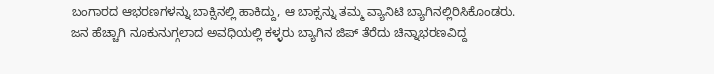ಬಂಗಾರದ ಆಭರಣಗಳನ್ನು ಬಾಕ್ಸಿನಲ್ಲಿ ಹಾಕಿದ್ದು, ಆ ಬಾಕ್ಸನ್ನು ತಮ್ಮ ವ್ಯಾನಿಟಿ ಬ್ಯಾಗಿನಲ್ಲಿರಿಸಿಕೊಂಡರು. ಜನ ಹೆಚ್ಚಾಗಿ ನೂಕುನುಗ್ಗಲಾದ ಅವಧಿಯಲ್ಲಿ ಕಳ್ಳರು ಬ್ಯಾಗಿನ ಜಿಪ್ ತೆರೆದು ಚಿನ್ನಾಭರಣವಿದ್ದ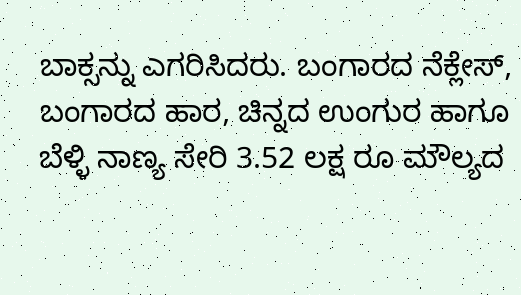ಬಾಕ್ಸನ್ನು ಎಗರಿಸಿದರು. ಬಂಗಾರದ ನೆಕ್ಲೇಸ್, ಬಂಗಾರದ ಹಾರ, ಚಿನ್ನದ ಉಂಗುರ ಹಾಗೂ ಬೆಳ್ಳಿ ನಾಣ್ಯ ಸೇರಿ 3.52 ಲಕ್ಷ ರೂ ಮೌಲ್ಯದ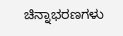ಚಿನ್ನಾಭರಣಗಳು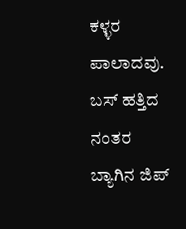ಕಳ್ಳರ ಪಾಲಾದವು. ಬಸ್ ಹತ್ತಿದ ನಂತರ ಬ್ಯಾಗಿನ ಜಿಪ್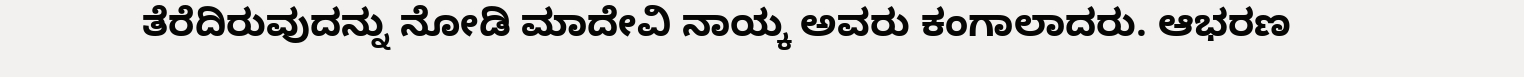ತೆರೆದಿರುವುದನ್ನು ನೋಡಿ ಮಾದೇವಿ ನಾಯ್ಕ ಅವರು ಕಂಗಾಲಾದರು. ಆಭರಣ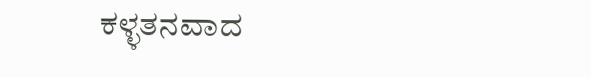ಕಳ್ಳತನವಾದ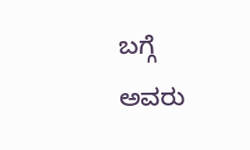ಬಗ್ಗೆ ಅವರು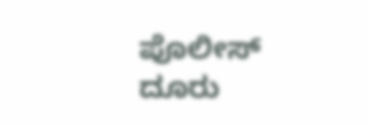ಪೊಲೀಸ್ ದೂರು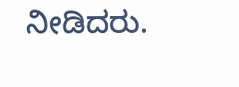ನೀಡಿದರು.